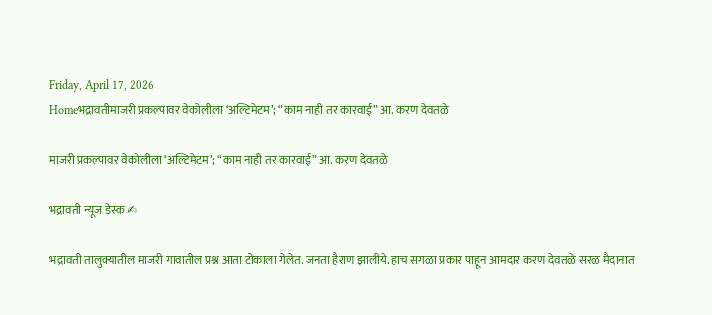Friday, April 17, 2026
Homeभद्रावतीमाजरी प्रकल्पावर वेकोलीला ‘अल्टिमेटम’; “काम नाही तर कारवाई” आ. करण देवतळे

माजरी प्रकल्पावर वेकोलीला ‘अल्टिमेटम’; “काम नाही तर कारवाई” आ. करण देवतळे

भद्रावती न्यूज डेस्क ✍

भद्रावती तालुक्यातील माजरी गावातील प्रश्न आता टोकाला गेलेत. जनता हैराण झालीये. हाच सगळा प्रकार पाहून आमदार करण देवतळे सरळ मैदानात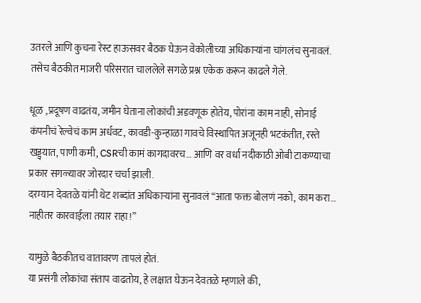उतरले आणि कुचना रेस्ट हाऊसवर बैठक घेऊन वेकोलीच्या अधिकाऱ्यांना चांगलंच सुनावलं.
तसेच बैठकीत माजरी परिसरात चाललेले सगळे प्रश्न एकेक करून काढले गेले.

धूळ ,प्रदूषण वाढतंय, जमीन घेताना लोकांची अडवणूक होतेय, पोरांना काम नाही, सोनाई कंपनीचं रेल्वेचं काम अर्धवट, कावडी-कुन्हाळा गावचे विस्थापित अजूनही भटकंतीत, रस्ते खड्ड्यात, पाणी कमी, CSRची कामं कागदावरच… आणि वर वर्धा नदीकाठी ओबी टाकण्याचा प्रकार सगळ्यावर जोरदार चर्चा झाली.
दरम्यान देवतळे यांनी थेट शब्दांत अधिकाऱ्यांना सुनावलं “आता फक्त बोलणं नको, काम करा… नाहीतर कारवाईला तयार राहा!”

यामुळे बैठकीतच वातावरण तापलं होतं.
या प्रसंगी लोकांचा संताप वाढतोय, हे लक्षात घेऊन देवतळे म्हणाले की,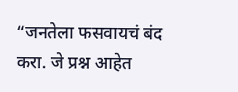“जनतेला फसवायचं बंद करा. जे प्रश्न आहेत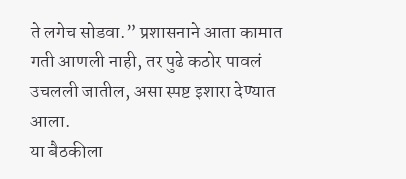ते लगेच सोडवा.” प्रशासनाने आता कामात गती आणली नाही, तर पुढे कठोर पावलं उचलली जातील, असा स्पष्ट इशारा देण्यात आला.
या बैठकीला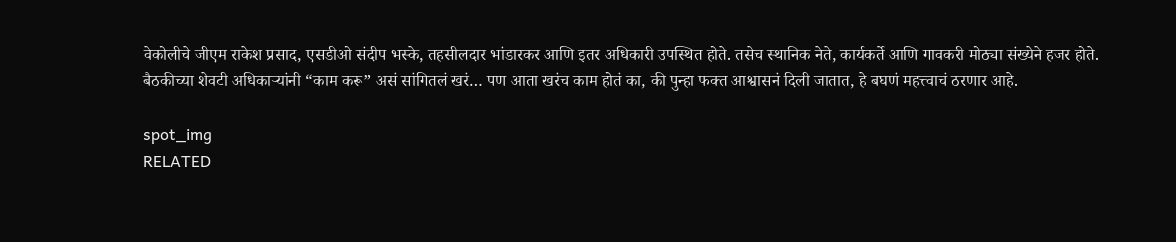वेकोलीचे जीएम राकेश प्रसाद, एसडीओ संदीप भस्के, तहसीलदार भांडारकर आणि इतर अधिकारी उपस्थित होते. तसेच स्थानिक नेते, कार्यकर्ते आणि गावकरी मोठ्या संख्येने हजर होते.
बैठकीच्या शेवटी अधिकाऱ्यांनी “काम करू” असं सांगितलं खरं… पण आता खरंच काम होतं का, की पुन्हा फक्त आश्वासनं दिली जातात, हे बघणं महत्त्वाचं ठरणार आहे.

spot_img
RELATED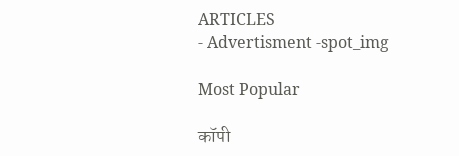ARTICLES
- Advertisment -spot_img

Most Popular

कॉपी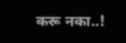करू नका..!